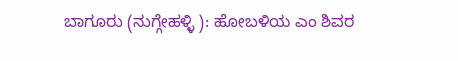ಬಾಗೂರು (ನುಗ್ಗೇಹಳ್ಳಿ ): ಹೋಬಳಿಯ ಎಂ ಶಿವರ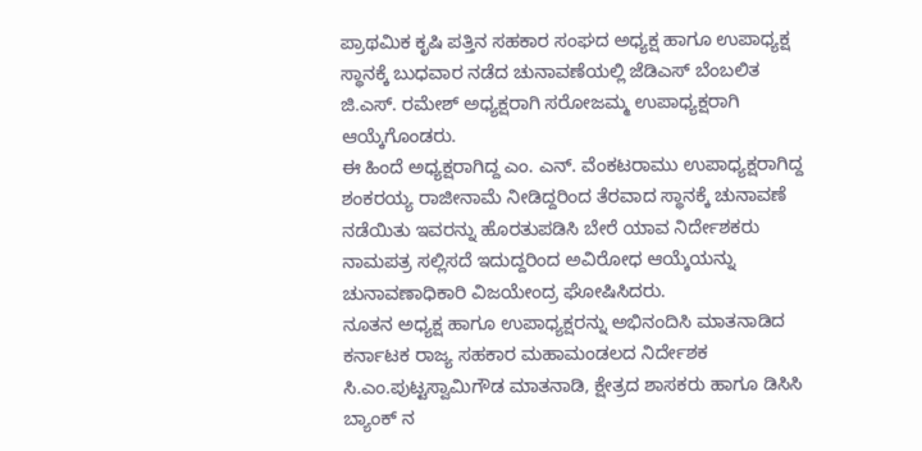ಪ್ರಾಥಮಿಕ ಕೃಷಿ ಪತ್ತಿನ ಸಹಕಾರ ಸಂಘದ ಅಧ್ಯಕ್ಷ ಹಾಗೂ ಉಪಾಧ್ಯಕ್ಷ ಸ್ಥಾನಕ್ಕೆ ಬುಧವಾರ ನಡೆದ ಚುನಾವಣೆಯಲ್ಲಿ ಜೆಡಿಎಸ್ ಬೆಂಬಲಿತ ಜಿ.ಎಸ್. ರಮೇಶ್ ಅಧ್ಯಕ್ಷರಾಗಿ ಸರೋಜಮ್ಮ ಉಪಾಧ್ಯಕ್ಷರಾಗಿ ಆಯ್ಕೆಗೊಂಡರು.
ಈ ಹಿಂದೆ ಅಧ್ಯಕ್ಷರಾಗಿದ್ದ ಎಂ. ಎನ್. ವೆಂಕಟರಾಮು ಉಪಾಧ್ಯಕ್ಷರಾಗಿದ್ದ ಶಂಕರಯ್ಯ ರಾಜೀನಾಮೆ ನೀಡಿದ್ದರಿಂದ ತೆರವಾದ ಸ್ಥಾನಕ್ಕೆ ಚುನಾವಣೆ ನಡೆಯಿತು ಇವರನ್ನು ಹೊರತುಪಡಿಸಿ ಬೇರೆ ಯಾವ ನಿರ್ದೇಶಕರು ನಾಮಪತ್ರ ಸಲ್ಲಿಸದೆ ಇದುದ್ದರಿಂದ ಅವಿರೋಧ ಆಯ್ಕೆಯನ್ನು ಚುನಾವಣಾಧಿಕಾರಿ ವಿಜಯೇಂದ್ರ ಘೋಷಿಸಿದರು.
ನೂತನ ಅಧ್ಯಕ್ಷ ಹಾಗೂ ಉಪಾಧ್ಯಕ್ಷರನ್ನು ಅಭಿನಂದಿಸಿ ಮಾತನಾಡಿದ ಕರ್ನಾಟಕ ರಾಜ್ಯ ಸಹಕಾರ ಮಹಾಮಂಡಲದ ನಿರ್ದೇಶಕ ಸಿ.ಎಂ.ಪುಟ್ಟಸ್ವಾಮಿಗೌಡ ಮಾತನಾಡಿ, ಕ್ಷೇತ್ರದ ಶಾಸಕರು ಹಾಗೂ ಡಿಸಿಸಿ ಬ್ಯಾಂಕ್ ನ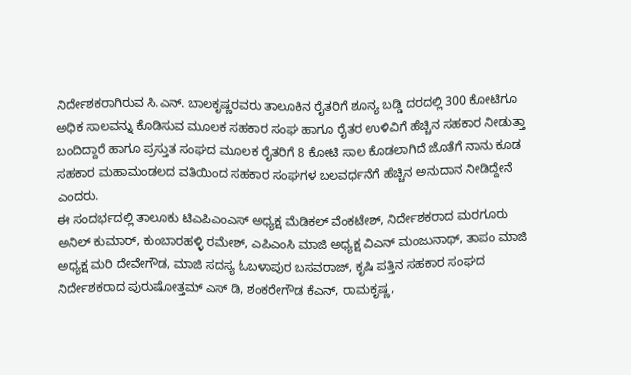ನಿರ್ದೇಶಕರಾಗಿರುವ ಸಿ.ಎನ್. ಬಾಲಕೃಷ್ಣರವರು ತಾಲೂಕಿನ ರೈತರಿಗೆ ಶೂನ್ಯ ಬಡ್ಡಿ ದರದಲ್ಲಿ 300 ಕೋಟಿಗೂ ಅಧಿಕ ಸಾಲವನ್ನು ಕೊಡಿಸುವ ಮೂಲಕ ಸಹಕಾರ ಸಂಘ ಹಾಗೂ ರೈತರ ಉಳಿವಿಗೆ ಹೆಚ್ಚಿನ ಸಹಕಾರ ನೀಡುತ್ತಾ ಬಂದಿದ್ದಾರೆ ಹಾಗೂ ಪ್ರಸ್ತುತ ಸಂಘದ ಮೂಲಕ ರೈತರಿಗೆ 8 ಕೋಟಿ ಸಾಲ ಕೊಡಲಾಗಿದೆ ಜೊತೆಗೆ ನಾನು ಕೂಡ ಸಹಕಾರ ಮಹಾಮಂಡಲದ ವತಿಯಿಂದ ಸಹಕಾರ ಸಂಘಗಳ ಬಲವರ್ಧನೆಗೆ ಹೆಚ್ಚಿನ ಅನುದಾನ ನೀಡಿದ್ದೇನೆ ಎಂದರು.
ಈ ಸಂದರ್ಭದಲ್ಲಿ ತಾಲೂಕು ಟಿಎಪಿಎಂಎಸ್ ಅಧ್ಯಕ್ಷ ಮೆಡಿಕಲ್ ವೆಂಕಟೇಶ್, ನಿರ್ದೇಶಕರಾದ ಮರಗೂರು ಅನಿಲ್ ಕುಮಾರ್, ಕುಂಬಾರಹಳ್ಳಿ ರಮೇಶ್, ಎಪಿಎಂಸಿ ಮಾಜಿ ಅಧ್ಯಕ್ಷ ವಿಎನ್ ಮಂಜುನಾಥ್, ತಾಪಂ ಮಾಜಿ ಅಧ್ಯಕ್ಷ ಮರಿ ದೇವೇಗೌಡ, ಮಾಜಿ ಸದಸ್ಯ ಓಬಳಾಪುರ ಬಸವರಾಜ್, ಕೃಷಿ ಪತ್ತಿನ ಸಹಕಾರ ಸಂಘದ ನಿರ್ದೇಶಕರಾದ ಪುರುಷೋತ್ತಮ್ ಎಸ್ ಡಿ, ಶಂಕರೇಗೌಡ ಕೆಎನ್, ರಾಮಕೃಷ್ಣ,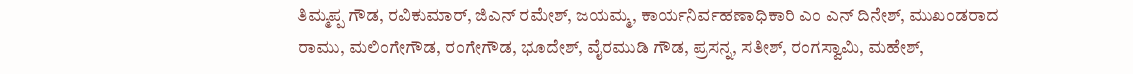ತಿಮ್ಮಪ್ಪ ಗೌಡ, ರವಿಕುಮಾರ್, ಜಿಎನ್ ರಮೇಶ್, ಜಯಮ್ಮ, ಕಾರ್ಯನಿರ್ವಹಣಾಧಿಕಾರಿ ಎಂ ಎನ್ ದಿನೇಶ್, ಮುಖಂಡರಾದ ರಾಮು, ಮಲಿಂಗೇಗೌಡ, ರಂಗೇಗೌಡ, ಭೂದೇಶ್, ವೈರಮುಡಿ ಗೌಡ, ಪ್ರಸನ್ನ, ಸತೀಶ್, ರಂಗಸ್ವಾಮಿ, ಮಹೇಶ್,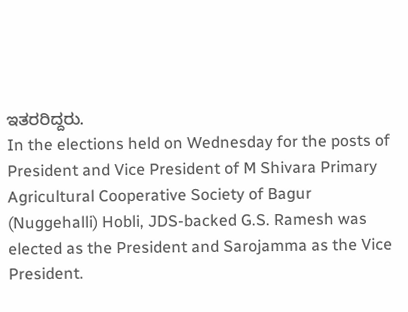ಇತರರಿದ್ದರು.
In the elections held on Wednesday for the posts of President and Vice President of M Shivara Primary Agricultural Cooperative Society of Bagur (Nuggehalli) Hobli, JDS-backed G.S. Ramesh was elected as the President and Sarojamma as the Vice President.